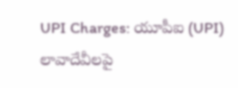UPI Charges: యూపీఐ (UPI) లావాదేవీలపై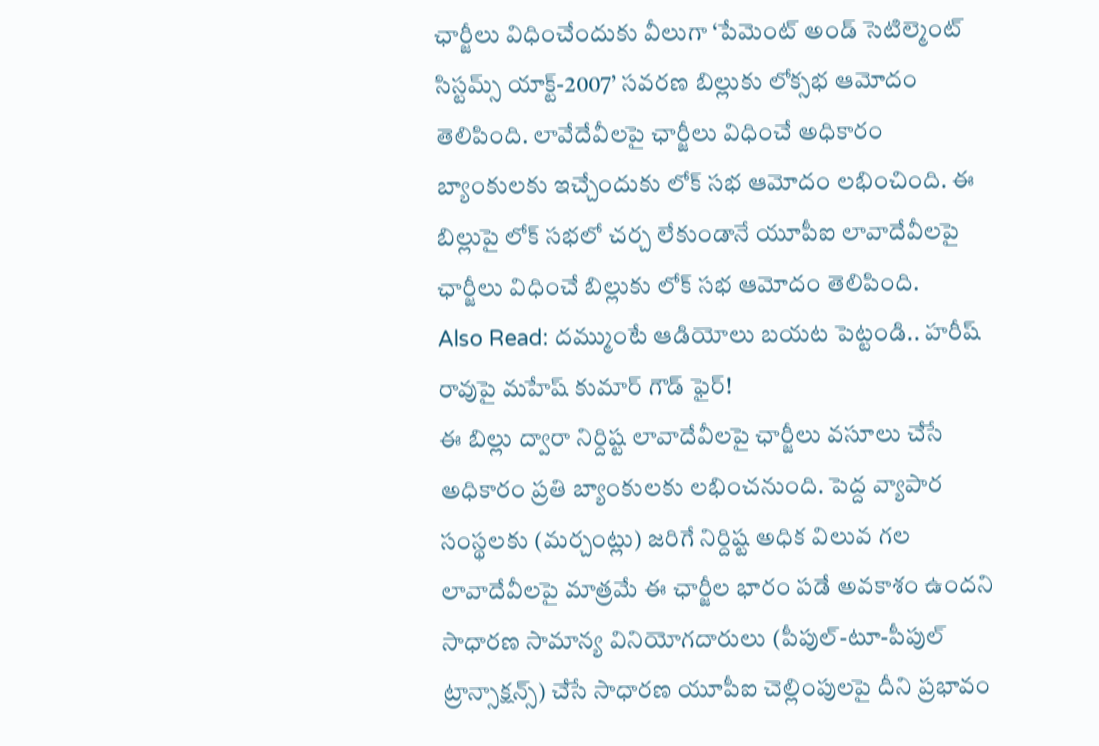ఛార్జీలు విధించేందుకు వీలుగా ‘పేమెంట్ అండ్ సెటిల్మెంట్ సిస్టమ్స్ యాక్ట్-2007’ సవరణ బిల్లుకు లోక్సభ ఆమోదం తెలిపింది. లావేదేవీలపై ఛార్జీలు విధించే అధికారం బ్యాంకులకు ఇచ్చేందుకు లోక్ సభ ఆమోదం లభించింది. ఈ బిల్లుపై లోక్ సభలో చర్చ లేకుండానే యూపీఐ లావాదేవీలపై ఛార్జీలు విధించే బిల్లుకు లోక్ సభ ఆమోదం తెలిపింది.
Also Read: దమ్ముంటే ఆడియోలు బయట పెట్టండి.. హరీష్ రావుపై మహేష్ కుమార్ గౌడ్ ఫైర్!
ఈ బిల్లు ద్వారా నిర్దిష్ట లావాదేవీలపై ఛార్జీలు వసూలు చేసే అధికారం ప్రతి బ్యాంకులకు లభించనుంది. పెద్ద వ్యాపార సంస్థలకు (మర్చంట్లు) జరిగే నిర్దిష్ట అధిక విలువ గల లావాదేవీలపై మాత్రమే ఈ ఛార్జీల భారం పడే అవకాశం ఉందని సాధారణ సామాన్య వినియోగదారులు (పీపుల్-టూ-పీపుల్ ట్రాన్సాక్షన్స్) చేసే సాధారణ యూపీఐ చెల్లింపులపై దీని ప్రభావం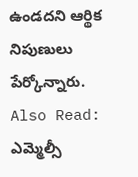ఉండదని ఆర్థిక నిపుణులు పేర్కోన్నారు.
Also Read: ఎమ్మెల్సీ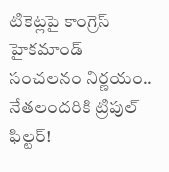టికెట్లపై కాంగ్రెస్ హైకమాండ్ సంచలనం నిర్ణయం.. నేతలందరికి ట్రిపుల్ ఫిల్టర్!